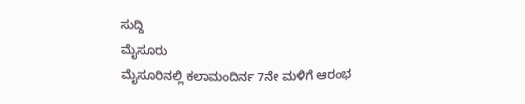ಸುದ್ದಿ
ಮೈಸೂರು
ಮೈಸೂರಿನಲ್ಲಿ ಕಲಾಮಂದಿರ್ನ 7ನೇ ಮಳಿಗೆ ಆರಂಭ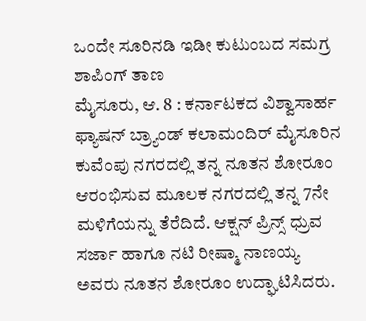ಒಂದೇ ಸೂರಿನಡಿ ಇಡೀ ಕುಟುಂಬದ ಸಮಗ್ರ ಶಾಪಿಂಗ್ ತಾಣ
ಮೈಸೂರು, ಆ. 8 : ಕರ್ನಾಟಕದ ವಿಶ್ವಾಸಾರ್ಹ ಫ್ಯಾಷನ್ ಬ್ರ್ಯಾಂಡ್ ಕಲಾಮಂದಿರ್ ಮೈಸೂರಿನ ಕುವೆಂಪು ನಗರದಲ್ಲಿ ತನ್ನ ನೂತನ ಶೋರೂಂ ಆರಂಭಿಸುವ ಮೂಲಕ ನಗರದಲ್ಲಿ ತನ್ನ 7ನೇ ಮಳಿಗೆಯನ್ನು ತೆರೆದಿದೆ. ಆಕ್ಷನ್ ಪ್ರಿನ್ಸ್ ಧ್ರುವ ಸರ್ಜಾ ಹಾಗೂ ನಟಿ ರೀಷ್ಮಾ ನಾಣಯ್ಯ ಅವರು ನೂತನ ಶೋರೂಂ ಉದ್ಘಾಟಿಸಿದರು.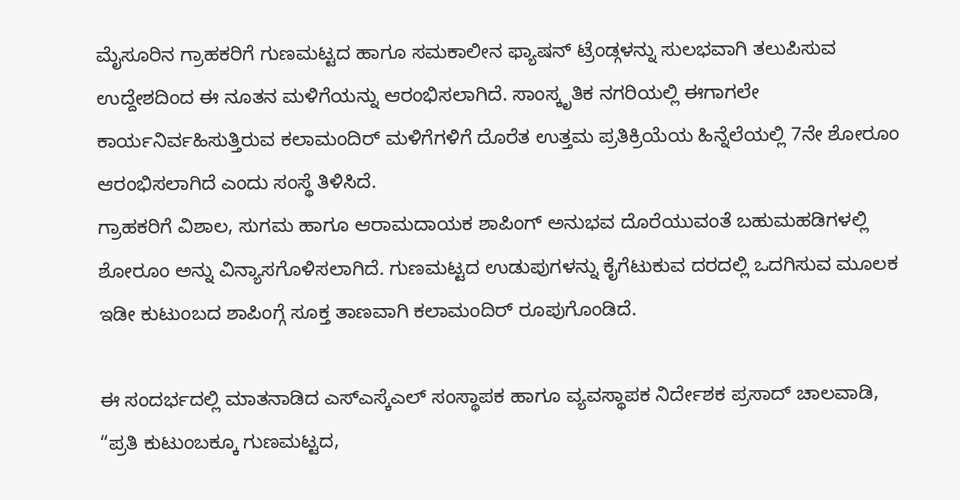ಮೈಸೂರಿನ ಗ್ರಾಹಕರಿಗೆ ಗುಣಮಟ್ಟದ ಹಾಗೂ ಸಮಕಾಲೀನ ಫ್ಯಾಷನ್ ಟ್ರೆಂಡ್ಗಳನ್ನು ಸುಲಭವಾಗಿ ತಲುಪಿಸುವ ಉದ್ದೇಶದಿಂದ ಈ ನೂತನ ಮಳಿಗೆಯನ್ನು ಆರಂಭಿಸಲಾಗಿದೆ. ಸಾಂಸ್ಕೃತಿಕ ನಗರಿಯಲ್ಲಿ ಈಗಾಗಲೇ ಕಾರ್ಯನಿರ್ವಹಿಸುತ್ತಿರುವ ಕಲಾಮಂದಿರ್ ಮಳಿಗೆಗಳಿಗೆ ದೊರೆತ ಉತ್ತಮ ಪ್ರತಿಕ್ರಿಯೆಯ ಹಿನ್ನೆಲೆಯಲ್ಲಿ 7ನೇ ಶೋರೂಂ ಆರಂಭಿಸಲಾಗಿದೆ ಎಂದು ಸಂಸ್ಥೆ ತಿಳಿಸಿದೆ.
ಗ್ರಾಹಕರಿಗೆ ವಿಶಾಲ, ಸುಗಮ ಹಾಗೂ ಆರಾಮದಾಯಕ ಶಾಪಿಂಗ್ ಅನುಭವ ದೊರೆಯುವಂತೆ ಬಹುಮಹಡಿಗಳಲ್ಲಿ ಶೋರೂಂ ಅನ್ನು ವಿನ್ಯಾಸಗೊಳಿಸಲಾಗಿದೆ. ಗುಣಮಟ್ಟದ ಉಡುಪುಗಳನ್ನು ಕೈಗೆಟುಕುವ ದರದಲ್ಲಿ ಒದಗಿಸುವ ಮೂಲಕ ಇಡೀ ಕುಟುಂಬದ ಶಾಪಿಂಗ್ಗೆ ಸೂಕ್ತ ತಾಣವಾಗಿ ಕಲಾಮಂದಿರ್ ರೂಪುಗೊಂಡಿದೆ.

ಈ ಸಂದರ್ಭದಲ್ಲಿ ಮಾತನಾಡಿದ ಎಸ್ಎಸ್ಕೆಎಲ್ ಸಂಸ್ಥಾಪಕ ಹಾಗೂ ವ್ಯವಸ್ಥಾಪಕ ನಿರ್ದೇಶಕ ಪ್ರಸಾದ್ ಚಾಲವಾಡಿ, “ಪ್ರತಿ ಕುಟುಂಬಕ್ಕೂ ಗುಣಮಟ್ಟದ,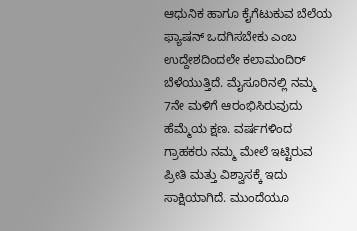ಆಧುನಿಕ ಹಾಗೂ ಕೈಗೆಟುಕುವ ಬೆಲೆಯ ಫ್ಯಾಷನ್ ಒದಗಿಸಬೇಕು ಎಂಬ ಉದ್ದೇಶದಿಂದಲೇ ಕಲಾಮಂದಿರ್ ಬೆಳೆಯುತ್ತಿದೆ. ಮೈಸೂರಿನಲ್ಲಿ ನಮ್ಮ 7ನೇ ಮಳಿಗೆ ಆರಂಭಿಸಿರುವುದು ಹೆಮ್ಮೆಯ ಕ್ಷಣ. ವರ್ಷಗಳಿಂದ ಗ್ರಾಹಕರು ನಮ್ಮ ಮೇಲೆ ಇಟ್ಟಿರುವ ಪ್ರೀತಿ ಮತ್ತು ವಿಶ್ವಾಸಕ್ಕೆ ಇದು ಸಾಕ್ಷಿಯಾಗಿದೆ. ಮುಂದೆಯೂ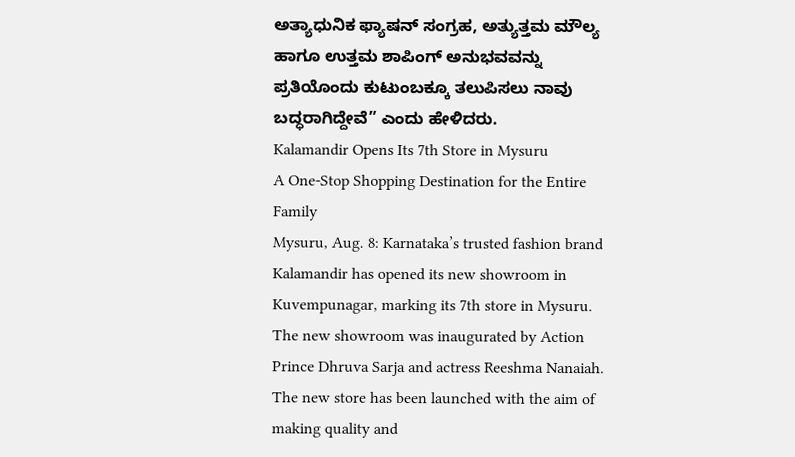ಅತ್ಯಾಧುನಿಕ ಫ್ಯಾಷನ್ ಸಂಗ್ರಹ, ಅತ್ಯುತ್ತಮ ಮೌಲ್ಯ ಹಾಗೂ ಉತ್ತಮ ಶಾಪಿಂಗ್ ಅನುಭವವನ್ನು ಪ್ರತಿಯೊಂದು ಕುಟುಂಬಕ್ಕೂ ತಲುಪಿಸಲು ನಾವು ಬದ್ಧರಾಗಿದ್ದೇವೆ” ಎಂದು ಹೇಳಿದರು.
Kalamandir Opens Its 7th Store in Mysuru
A One-Stop Shopping Destination for the Entire Family
Mysuru, Aug. 8: Karnataka’s trusted fashion brand Kalamandir has opened its new showroom in Kuvempunagar, marking its 7th store in Mysuru. The new showroom was inaugurated by Action Prince Dhruva Sarja and actress Reeshma Nanaiah.
The new store has been launched with the aim of making quality and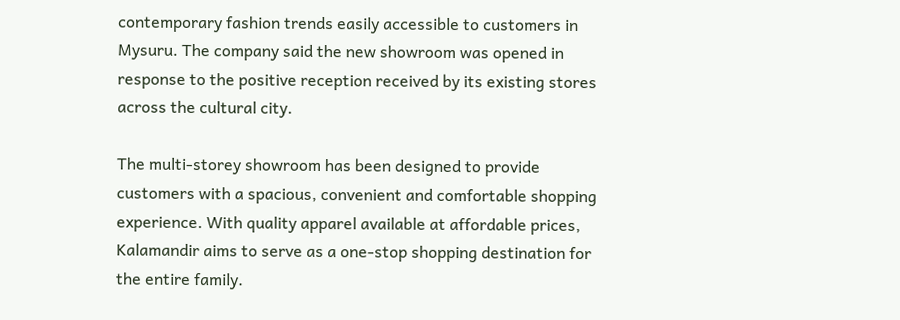contemporary fashion trends easily accessible to customers in Mysuru. The company said the new showroom was opened in response to the positive reception received by its existing stores across the cultural city.

The multi-storey showroom has been designed to provide customers with a spacious, convenient and comfortable shopping experience. With quality apparel available at affordable prices, Kalamandir aims to serve as a one-stop shopping destination for the entire family.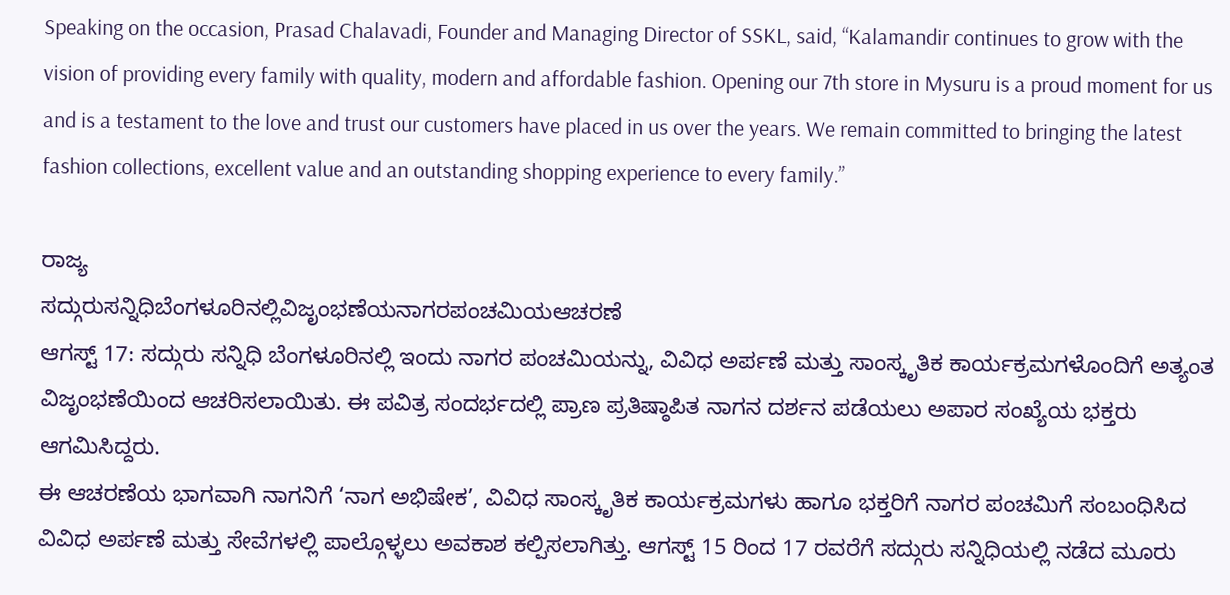Speaking on the occasion, Prasad Chalavadi, Founder and Managing Director of SSKL, said, “Kalamandir continues to grow with the vision of providing every family with quality, modern and affordable fashion. Opening our 7th store in Mysuru is a proud moment for us and is a testament to the love and trust our customers have placed in us over the years. We remain committed to bringing the latest fashion collections, excellent value and an outstanding shopping experience to every family.”

ರಾಜ್ಯ
ಸದ್ಗುರುಸನ್ನಿಧಿಬೆಂಗಳೂರಿನಲ್ಲಿವಿಜೃಂಭಣೆಯನಾಗರಪಂಚಮಿಯಆಚರಣೆ
ಆಗಸ್ಟ್ 17: ಸದ್ಗುರು ಸನ್ನಿಧಿ ಬೆಂಗಳೂರಿನಲ್ಲಿ ಇಂದು ನಾಗರ ಪಂಚಮಿಯನ್ನು, ವಿವಿಧ ಅರ್ಪಣೆ ಮತ್ತು ಸಾಂಸ್ಕೃತಿಕ ಕಾರ್ಯಕ್ರಮಗಳೊಂದಿಗೆ ಅತ್ಯಂತ ವಿಜೃಂಭಣೆಯಿಂದ ಆಚರಿಸಲಾಯಿತು. ಈ ಪವಿತ್ರ ಸಂದರ್ಭದಲ್ಲಿ ಪ್ರಾಣ ಪ್ರತಿಷ್ಠಾಪಿತ ನಾಗನ ದರ್ಶನ ಪಡೆಯಲು ಅಪಾರ ಸಂಖ್ಯೆಯ ಭಕ್ತರು ಆಗಮಿಸಿದ್ದರು.
ಈ ಆಚರಣೆಯ ಭಾಗವಾಗಿ ನಾಗನಿಗೆ ‘ನಾಗ ಅಭಿಷೇಕ’, ವಿವಿಧ ಸಾಂಸ್ಕೃತಿಕ ಕಾರ್ಯಕ್ರಮಗಳು ಹಾಗೂ ಭಕ್ತರಿಗೆ ನಾಗರ ಪಂಚಮಿಗೆ ಸಂಬಂಧಿಸಿದ ವಿವಿಧ ಅರ್ಪಣೆ ಮತ್ತು ಸೇವೆಗಳಲ್ಲಿ ಪಾಲ್ಗೊಳ್ಳಲು ಅವಕಾಶ ಕಲ್ಪಿಸಲಾಗಿತ್ತು. ಆಗಸ್ಟ್ 15 ರಿಂದ 17 ರವರೆಗೆ ಸದ್ಗುರು ಸನ್ನಿಧಿಯಲ್ಲಿ ನಡೆದ ಮೂರು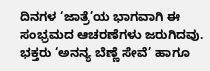ದಿನಗಳ ‘ಜಾತ್ರೆ’ಯ ಭಾಗವಾಗಿ ಈ ಸಂಭ್ರಮದ ಆಚರಣೆಗಳು ಜರುಗಿದವು.
ಭಕ್ತರು ‘ಅನನ್ಯ ಬೆಣ್ಣೆ ಸೇವೆ’ ಹಾಗೂ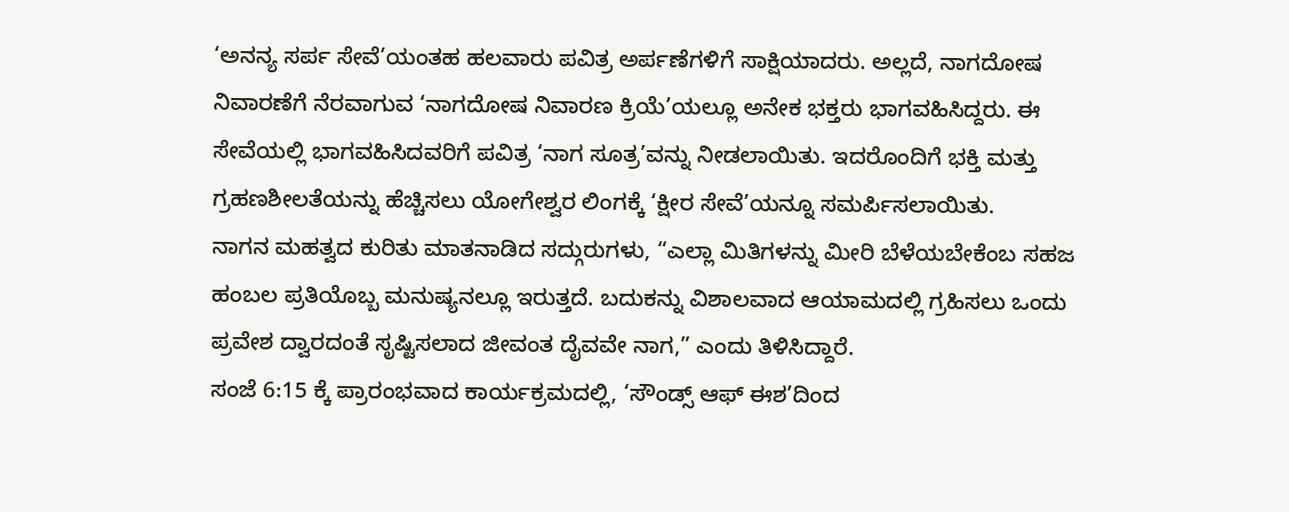‘ಅನನ್ಯ ಸರ್ಪ ಸೇವೆ’ಯಂತಹ ಹಲವಾರು ಪವಿತ್ರ ಅರ್ಪಣೆಗಳಿಗೆ ಸಾಕ್ಷಿಯಾದರು. ಅಲ್ಲದೆ, ನಾಗದೋಷ ನಿವಾರಣೆಗೆ ನೆರವಾಗುವ ‘ನಾಗದೋಷ ನಿವಾರಣ ಕ್ರಿಯೆ’ಯಲ್ಲೂ ಅನೇಕ ಭಕ್ತರು ಭಾಗವಹಿಸಿದ್ದರು. ಈ ಸೇವೆಯಲ್ಲಿ ಭಾಗವಹಿಸಿದವರಿಗೆ ಪವಿತ್ರ ‘ನಾಗ ಸೂತ್ರ’ವನ್ನು ನೀಡಲಾಯಿತು. ಇದರೊಂದಿಗೆ ಭಕ್ತಿ ಮತ್ತು ಗ್ರಹಣಶೀಲತೆಯನ್ನು ಹೆಚ್ಚಿಸಲು ಯೋಗೇಶ್ವರ ಲಿಂಗಕ್ಕೆ ‘ಕ್ಷೀರ ಸೇವೆ’ಯನ್ನೂ ಸಮರ್ಪಿಸಲಾಯಿತು.
ನಾಗನ ಮಹತ್ವದ ಕುರಿತು ಮಾತನಾಡಿದ ಸದ್ಗುರುಗಳು, “ಎಲ್ಲಾ ಮಿತಿಗಳನ್ನು ಮೀರಿ ಬೆಳೆಯಬೇಕೆಂಬ ಸಹಜ ಹಂಬಲ ಪ್ರತಿಯೊಬ್ಬ ಮನುಷ್ಯನಲ್ಲೂ ಇರುತ್ತದೆ. ಬದುಕನ್ನು ವಿಶಾಲವಾದ ಆಯಾಮದಲ್ಲಿ ಗ್ರಹಿಸಲು ಒಂದು ಪ್ರವೇಶ ದ್ವಾರದಂತೆ ಸೃಷ್ಟಿಸಲಾದ ಜೀವಂತ ದೈವವೇ ನಾಗ,” ಎಂದು ತಿಳಿಸಿದ್ದಾರೆ.
ಸಂಜೆ 6:15 ಕ್ಕೆ ಪ್ರಾರಂಭವಾದ ಕಾರ್ಯಕ್ರಮದಲ್ಲಿ, ‘ಸೌಂಡ್ಸ್ ಆಫ್ ಈಶ’ದಿಂದ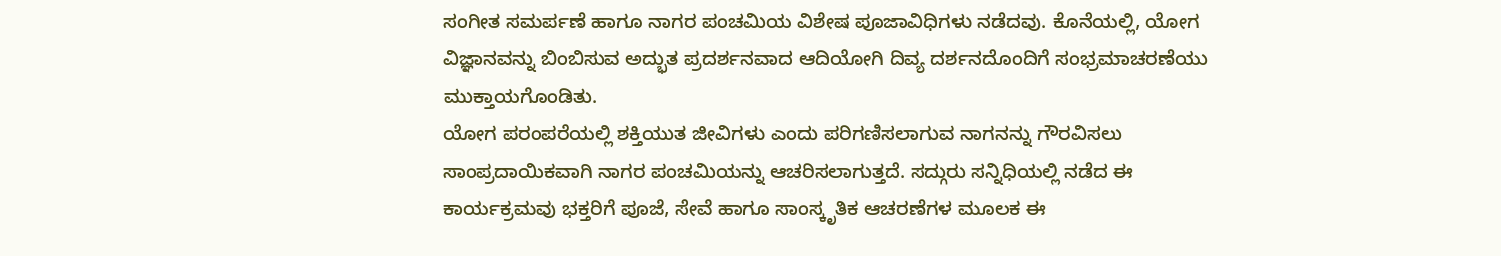ಸಂಗೀತ ಸಮರ್ಪಣೆ ಹಾಗೂ ನಾಗರ ಪಂಚಮಿಯ ವಿಶೇಷ ಪೂಜಾವಿಧಿಗಳು ನಡೆದವು. ಕೊನೆಯಲ್ಲಿ, ಯೋಗ ವಿಜ್ಞಾನವನ್ನು ಬಿಂಬಿಸುವ ಅದ್ಭುತ ಪ್ರದರ್ಶನವಾದ ಆದಿಯೋಗಿ ದಿವ್ಯ ದರ್ಶನದೊಂದಿಗೆ ಸಂಭ್ರಮಾಚರಣೆಯು ಮುಕ್ತಾಯಗೊಂಡಿತು.
ಯೋಗ ಪರಂಪರೆಯಲ್ಲಿ ಶಕ್ತಿಯುತ ಜೀವಿಗಳು ಎಂದು ಪರಿಗಣಿಸಲಾಗುವ ನಾಗನನ್ನು ಗೌರವಿಸಲು ಸಾಂಪ್ರದಾಯಿಕವಾಗಿ ನಾಗರ ಪಂಚಮಿಯನ್ನು ಆಚರಿಸಲಾಗುತ್ತದೆ. ಸದ್ಗುರು ಸನ್ನಿಧಿಯಲ್ಲಿ ನಡೆದ ಈ ಕಾರ್ಯಕ್ರಮವು ಭಕ್ತರಿಗೆ ಪೂಜೆ, ಸೇವೆ ಹಾಗೂ ಸಾಂಸ್ಕೃತಿಕ ಆಚರಣೆಗಳ ಮೂಲಕ ಈ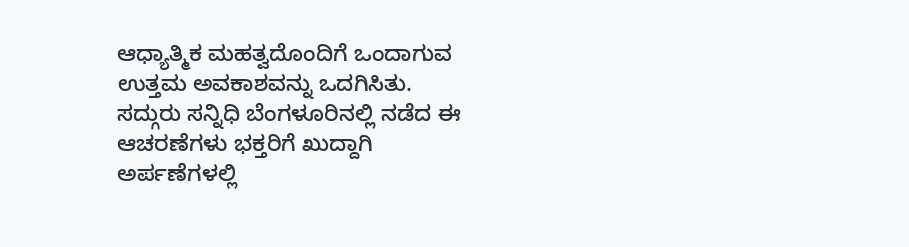ಆಧ್ಯಾತ್ಮಿಕ ಮಹತ್ವದೊಂದಿಗೆ ಒಂದಾಗುವ ಉತ್ತಮ ಅವಕಾಶವನ್ನು ಒದಗಿಸಿತು.
ಸದ್ಗುರು ಸನ್ನಿಧಿ ಬೆಂಗಳೂರಿನಲ್ಲಿ ನಡೆದ ಈ ಆಚರಣೆಗಳು ಭಕ್ತರಿಗೆ ಖುದ್ದಾಗಿ ಅರ್ಪಣೆಗಳಲ್ಲಿ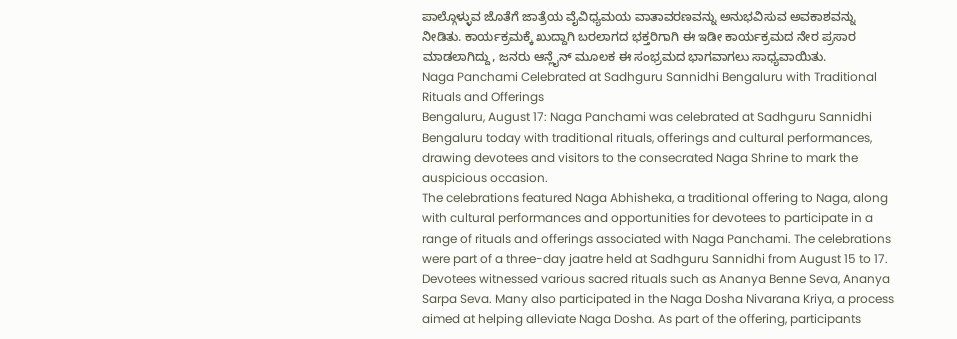ಪಾಲ್ಗೊಳ್ಳುವ ಜೊತೆಗೆ ಜಾತ್ರೆಯ ವೈವಿಧ್ಯಮಯ ವಾತಾವರಣವನ್ನು ಅನುಭವಿಸುವ ಅವಕಾಶವನ್ನು ನೀಡಿತು. ಕಾರ್ಯಕ್ರಮಕ್ಕೆ ಖುದ್ದಾಗಿ ಬರಲಾಗದ ಭಕ್ತರಿಗಾಗಿ ಈ ಇಡೀ ಕಾರ್ಯಕ್ರಮದ ನೇರ ಪ್ರಸಾರ ಮಾಡಲಾಗಿದ್ದು, ಜನರು ಆನ್ಲೈನ್ ಮೂಲಕ ಈ ಸಂಭ್ರಮದ ಭಾಗವಾಗಲು ಸಾಧ್ಯವಾಯಿತು.
Naga Panchami Celebrated at Sadhguru Sannidhi Bengaluru with Traditional Rituals and Offerings
Bengaluru, August 17: Naga Panchami was celebrated at Sadhguru Sannidhi Bengaluru today with traditional rituals, offerings and cultural performances, drawing devotees and visitors to the consecrated Naga Shrine to mark the auspicious occasion.
The celebrations featured Naga Abhisheka, a traditional offering to Naga, along with cultural performances and opportunities for devotees to participate in a range of rituals and offerings associated with Naga Panchami. The celebrations were part of a three-day jaatre held at Sadhguru Sannidhi from August 15 to 17.
Devotees witnessed various sacred rituals such as Ananya Benne Seva, Ananya Sarpa Seva. Many also participated in the Naga Dosha Nivarana Kriya, a process aimed at helping alleviate Naga Dosha. As part of the offering, participants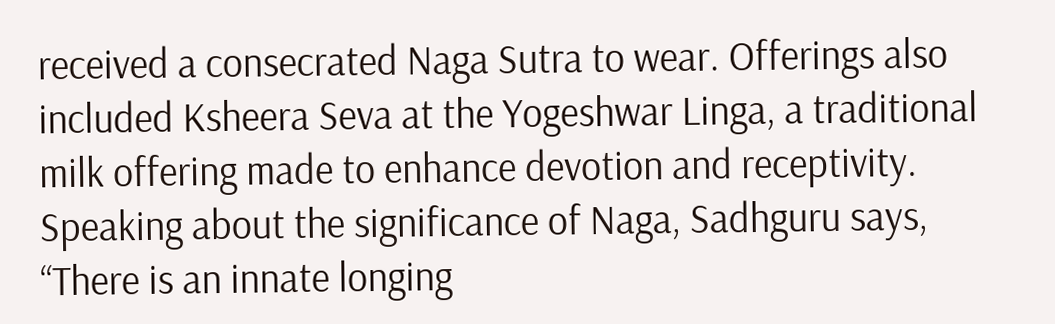received a consecrated Naga Sutra to wear. Offerings also included Ksheera Seva at the Yogeshwar Linga, a traditional milk offering made to enhance devotion and receptivity.
Speaking about the significance of Naga, Sadhguru says, “There is an innate longing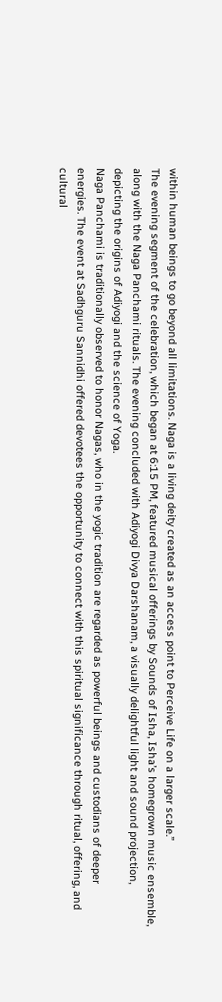within human beings to go beyond all limitations. Naga is a living deity created as an access point to Perceive Life on a larger scale.”
The evening segment of the celebration, which began at 6:15 PM, featured musical offerings by Sounds of Isha, Isha’s homegrown music ensemble, along with the Naga Panchami rituals. The evening concluded with Adiyogi Divya Darshanam, a visually delightful light and sound projection, depicting the origins of Adiyogi and the science of Yoga.
Naga Panchami is traditionally observed to honor Nagas, who in the yogic tradition are regarded as powerful beings and custodians of deeper energies. The event at Sadhguru Sannidhi offered devotees the opportunity to connect with this spiritual significance through ritual, offering, and cultural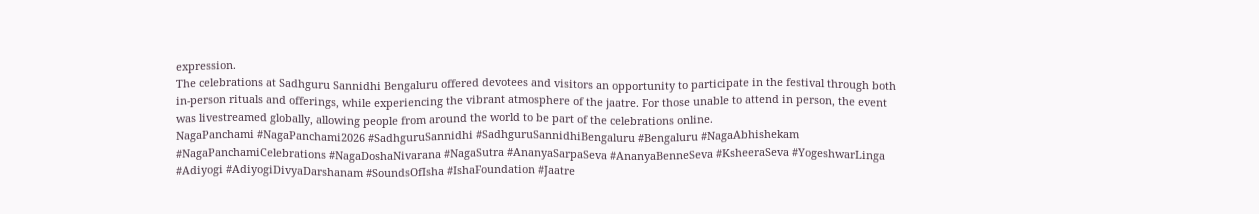expression.
The celebrations at Sadhguru Sannidhi Bengaluru offered devotees and visitors an opportunity to participate in the festival through both in-person rituals and offerings, while experiencing the vibrant atmosphere of the jaatre. For those unable to attend in person, the event was livestreamed globally, allowing people from around the world to be part of the celebrations online.
NagaPanchami #NagaPanchami2026 #SadhguruSannidhi #SadhguruSannidhiBengaluru #Bengaluru #NagaAbhishekam #NagaPanchamiCelebrations #NagaDoshaNivarana #NagaSutra #AnanyaSarpaSeva #AnanyaBenneSeva #KsheeraSeva #YogeshwarLinga #Adiyogi #AdiyogiDivyaDarshanam #SoundsOfIsha #IshaFoundation #Jaatre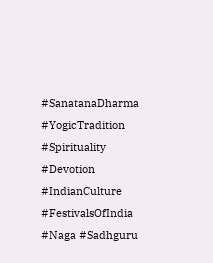#SanatanaDharma #YogicTradition #Spirituality #Devotion #IndianCulture #FestivalsOfIndia #Naga #Sadhguru